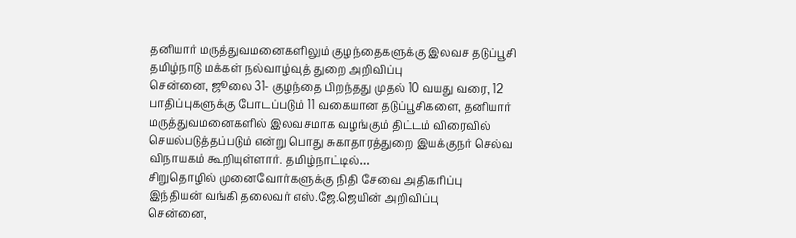தனியார் மருத்துவமனைகளிலும் குழந்தைகளுக்கு இலவச தடுப்பூசி தமிழ்நாடு மக்கள் நல்வாழ்வுத் துறை அறிவிப்பு
சென்னை, ஜூலை 31- குழந்தை பிறந்தது முதல் 10 வயது வரை, 12 பாதிப்புகளுக்கு போடப்படும் 11 வகையான தடுப்பூசிகளை, தனியார் மருத்துவமனைகளில் இலவசமாக வழங்கும் திட்டம் விரைவில் செயல்படுத்தப்படும் என்று பொது சுகாதாரத்துறை இயக்குநர் செல்வ விநாயகம் கூறியுள்ளார். தமிழ்நாட்டில்…
சிறுதொழில் முனைவோர்களுக்கு நிதி சேவை அதிகரிப்பு இந்தியன் வங்கி தலைவர் எஸ்.ஜே.ஜெயின் அறிவிப்பு
சென்னை,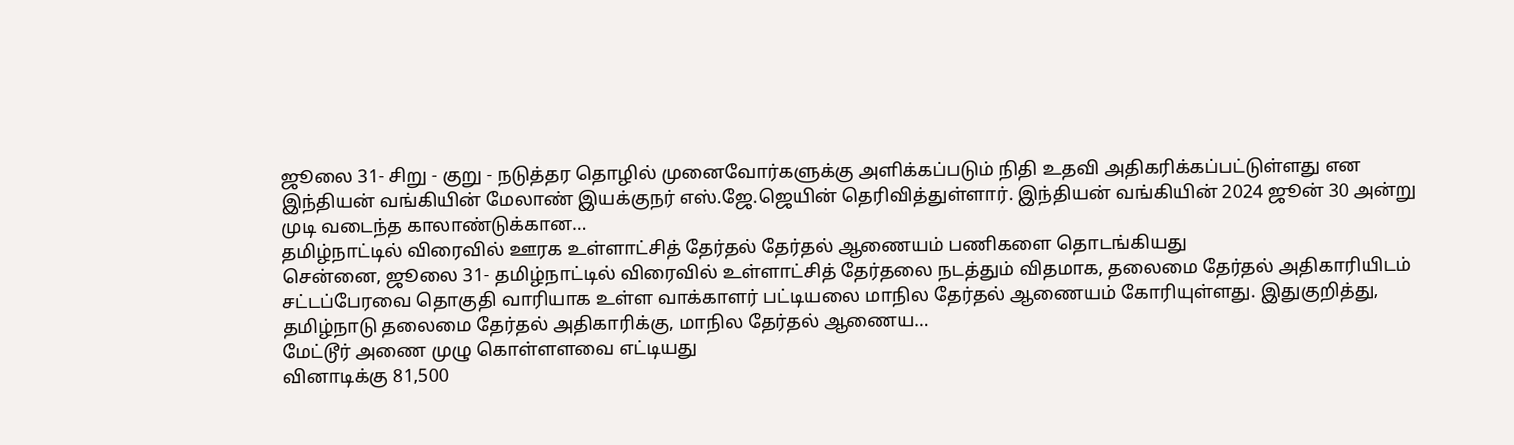ஜூலை 31- சிறு - குறு - நடுத்தர தொழில் முனைவோர்களுக்கு அளிக்கப்படும் நிதி உதவி அதிகரிக்கப்பட்டுள்ளது என இந்தியன் வங்கியின் மேலாண் இயக்குநர் எஸ்.ஜே.ஜெயின் தெரிவித்துள்ளார். இந்தியன் வங்கியின் 2024 ஜூன் 30 அன்று முடி வடைந்த காலாண்டுக்கான…
தமிழ்நாட்டில் விரைவில் ஊரக உள்ளாட்சித் தேர்தல் தேர்தல் ஆணையம் பணிகளை தொடங்கியது
சென்னை, ஜூலை 31- தமிழ்நாட்டில் விரைவில் உள்ளாட்சித் தேர்தலை நடத்தும் விதமாக, தலைமை தேர்தல் அதிகாரியிடம் சட்டப்பேரவை தொகுதி வாரியாக உள்ள வாக்காளர் பட்டியலை மாநில தேர்தல் ஆணையம் கோரியுள்ளது. இதுகுறித்து, தமிழ்நாடு தலைமை தேர்தல் அதிகாரிக்கு, மாநில தேர்தல் ஆணைய…
மேட்டூர் அணை முழு கொள்ளளவை எட்டியது
வினாடிக்கு 81,500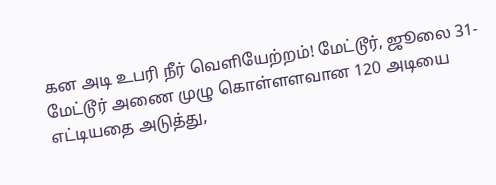கன அடி உபரி நீர் வெளியேற்றம்! மேட்டூர், ஜூலை 31- மேட்டூர் அணை முழு கொள்ளளவான 120 அடியை எட்டியதை அடுத்து,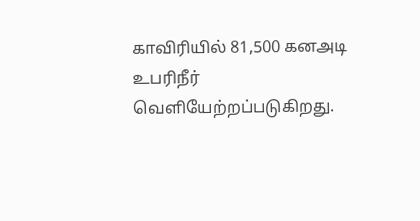காவிரியில் 81,500 கனஅடி உபரிநீர் வெளியேற்றப்படுகிறது.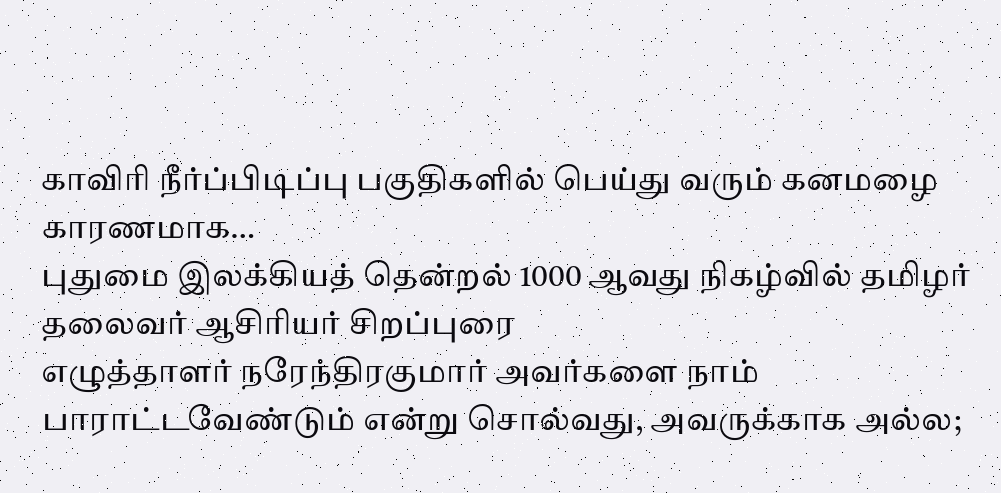காவிரி நீர்ப்பிடிப்பு பகுதிகளில் பெய்து வரும் கனமழை காரணமாக…
புதுமை இலக்கியத் தென்றல் 1000 ஆவது நிகழ்வில் தமிழர் தலைவர் ஆசிரியர் சிறப்புரை
எழுத்தாளர் நரேந்திரகுமார் அவர்களை நாம் பாராட்டவேண்டும் என்று சொல்வது, அவருக்காக அல்ல;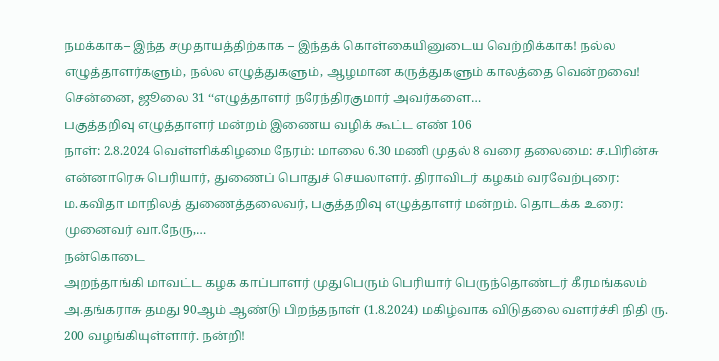நமக்காக– இந்த சமுதாயத்திற்காக – இந்தக் கொள்கையினுடைய வெற்றிக்காக! நல்ல எழுத்தாளர்களும், நல்ல எழுத்துகளும், ஆழமான கருத்துகளும் காலத்தை வென்றவை! சென்னை, ஜூலை 31 ‘‘எழுத்தாளர் நரேந்திரகுமார் அவர்களை…
பகுத்தறிவு எழுத்தாளர் மன்றம் இணைய வழிக் கூட்ட எண் 106
நாள்: 2.8.2024 வெள்ளிக்கிழமை நேரம்: மாலை 6.30 மணி முதல் 8 வரை தலைமை: ச.பிரின்சு என்னாரெசு பெரியார், துணைப் பொதுச் செயலாளர். திராவிடர் கழகம் வரவேற்புரை: ம.கவிதா மாநிலத் துணைத்தலைவர், பகுத்தறிவு எழுத்தாளர் மன்றம். தொடக்க உரை: முனைவர் வா.நேரு,…
நன்கொடை
அறந்தாங்கி மாவட்ட கழக காப்பாளர் முதுபெரும் பெரியார் பெருந்தொண்டர் கீரமங்கலம் அ.தங்கராசு தமது 90ஆம் ஆண்டு பிறந்தநாள் (1.8.2024) மகிழ்வாக விடுதலை வளர்ச்சி நிதி ரு. 200 வழங்கியுள்ளார். நன்றி!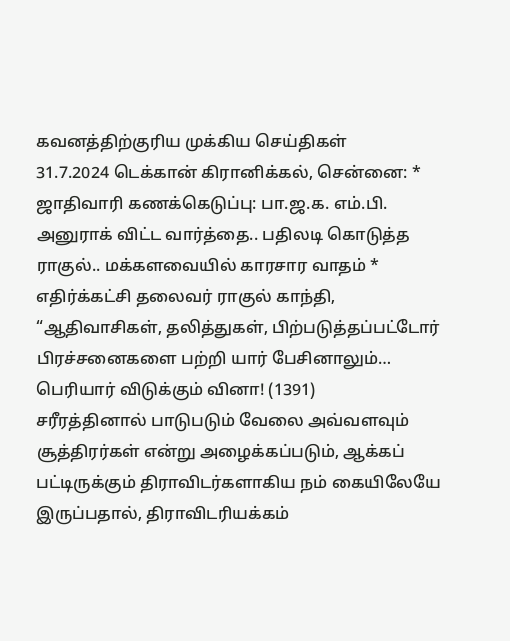கவனத்திற்குரிய முக்கிய செய்திகள்
31.7.2024 டெக்கான் கிரானிக்கல், சென்னை: * ஜாதிவாரி கணக்கெடுப்பு: பா.ஜ.க. எம்.பி. அனுராக் விட்ட வார்த்தை.. பதிலடி கொடுத்த ராகுல்.. மக்களவையில் காரசார வாதம் * எதிர்க்கட்சி தலைவர் ராகுல் காந்தி, “ஆதிவாசிகள், தலித்துகள், பிற்படுத்தப்பட்டோர் பிரச்சனைகளை பற்றி யார் பேசினாலும்…
பெரியார் விடுக்கும் வினா! (1391)
சரீரத்தினால் பாடுபடும் வேலை அவ்வளவும் சூத்திரர்கள் என்று அழைக்கப்படும், ஆக்கப் பட்டிருக்கும் திராவிடர்களாகிய நம் கையிலேயே இருப்பதால், திராவிடரியக்கம்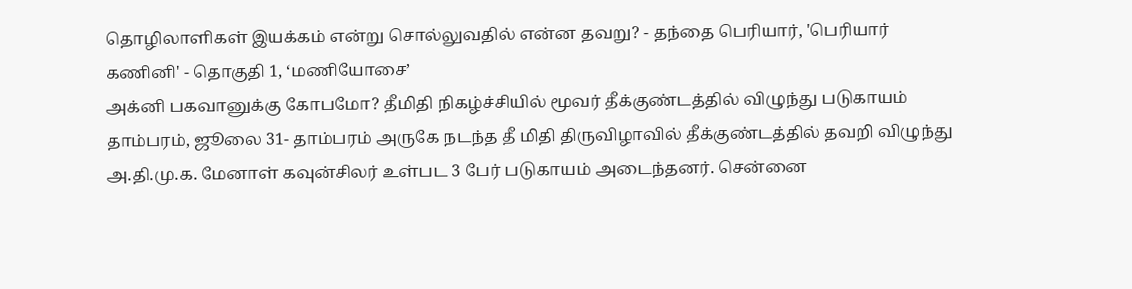தொழிலாளிகள் இயக்கம் என்று சொல்லுவதில் என்ன தவறு? - தந்தை பெரியார், 'பெரியார் கணினி' - தொகுதி 1, ‘மணியோசை’
அக்னி பகவானுக்கு கோபமோ? தீமிதி நிகழ்ச்சியில் மூவர் தீக்குண்டத்தில் விழுந்து படுகாயம்
தாம்பரம், ஜூலை 31- தாம்பரம் அருகே நடந்த தீ மிதி திருவிழாவில் தீக்குண்டத்தில் தவறி விழுந்து அ.தி.மு.க. மேனாள் கவுன்சிலர் உள்பட 3 பேர் படுகாயம் அடைந்தனர். சென்னை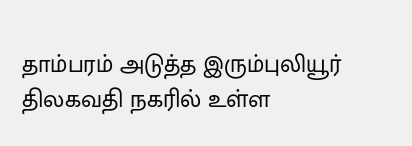தாம்பரம் அடுத்த இரும்புலியூர் திலகவதி நகரில் உள்ள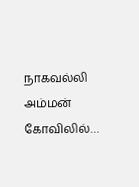நாகவல்லி அம்மன் கோவிலில்…